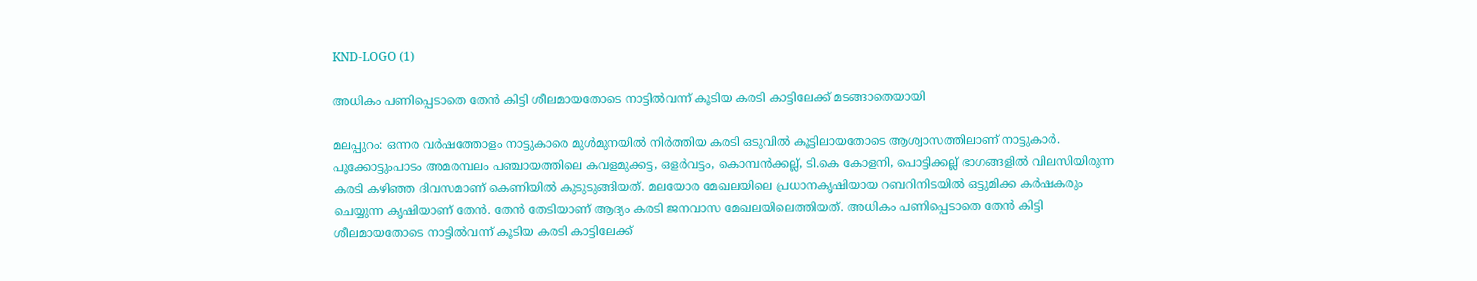KND-LOGO (1)

അധികം പണിപ്പെടാതെ തേൻ കിട്ടി ശീലമായതോടെ നാട്ടിൽവന്ന് കൂടിയ കരടി കാട്ടിലേക്ക് മടങ്ങാതെയായി

മലപ്പുറം: ഒന്നര വർഷത്തോളം നാട്ടുകാരെ മുൾമുനയിൽ നിർത്തിയ കരടി ഒടുവിൽ കൂട്ടിലായതോടെ ആശ്വാസത്തിലാണ് നാട്ടുകാർ. പൂക്കോട്ടുംപാടം അമരമ്പലം പഞ്ചായത്തിലെ കവളമുക്കട്ട, ഒളർവട്ടം, കൊമ്പൻക്കല്ല്, ടി.കെ കോളനി, പൊട്ടിക്കല്ല് ഭാഗങ്ങളിൽ വിലസിയിരുന്ന കരടി കഴിഞ്ഞ ദിവസമാണ് കെണിയിൽ കുടുടുങ്ങിയത്. മലയോര മേഖലയിലെ പ്രധാനകൃഷിയായ റബറിനിടയിൽ ഒട്ടുമിക്ക കർഷകരും ചെയ്യുന്ന കൃഷിയാണ് തേൻ. തേൻ തേടിയാണ് ആദ്യം കരടി ജനവാസ മേഖലയിലെത്തിയത്. അധികം പണിപ്പെടാതെ തേൻ കിട്ടി ശീലമായതോടെ നാട്ടിൽവന്ന് കൂടിയ കരടി കാട്ടിലേക്ക്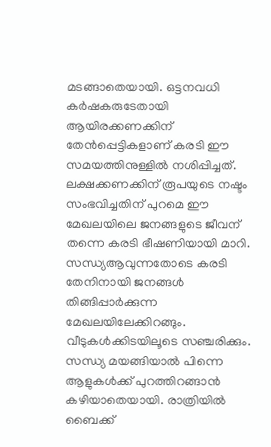മടങ്ങാതെയായി. ഒട്ടനവധി കർഷകരുടേതായി ആയിരക്കണക്കിന് തേൻപ്പെട്ടികളാണ് കരടി ഈ സമയത്തിനുള്ളിൽ നശിപ്പിച്ചത്. ലക്ഷക്കണക്കിന് രൂപയുടെ നഷ്ടം സംഭവിച്ചതിന് പുറമെ ഈ മേഖലയിലെ ജനങ്ങളുടെ ജീവന് തന്നെ കരടി ഭീഷണിയായി മാറി. സന്ധ്യആവുന്നതോടെ കരടി തേനിനായി ജനങ്ങൾ തിങ്ങിപ്പാർക്കുന്ന മേഖലയിലേക്കിറങ്ങും. വീടുകൾക്കിടയിലൂടെ സഞ്ചരിക്കും. സന്ധ്യ മയങ്ങിയാൽ പിന്നെ ആളുകൾക്ക് പുറത്തിറങ്ങാൻ കഴിയാതെയായി. രാത്രിയിൽ ബൈക്ക്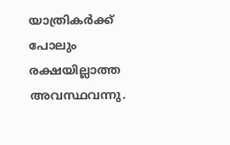യാത്രികർക്ക് പോലും രക്ഷയില്ലാത്ത അവസ്ഥവന്നു.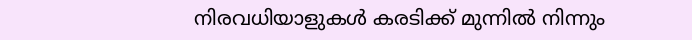നിരവധിയാളുകൾ കരടിക്ക് മുന്നിൽ നിന്നും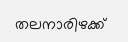തലനാരിഴക്ക്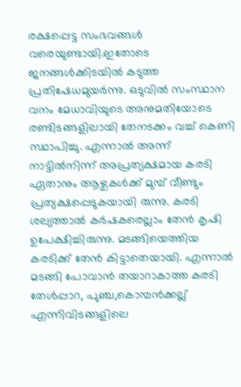രക്ഷപ്പെട്ട സംഭവങ്ങൾ വരെയുണ്ടായി.ഇതോടെ ജനങ്ങൾക്കിടയിൽ കടുത്ത പ്രതിഷേധമുയർന്നു. ഒടുവിൽ സംസ്ഥാന വനം മേധാവിയുടെ അനുമതിയോടെ രണ്ടിടങ്ങളിലായി തേനടക്കം വച്ച് കെണി സ്ഥാപിച്ചു. എന്നാൽ അന്ന് നാട്ടിൽനിന്ന് അപ്രത്യക്ഷമായ കരടി ഏതാനും ആഴ്ചകൾക്ക് മുമ്പ് വീണ്ടും പ്രത്യക്ഷപ്പെടുകയായി രുന്നു. കരടി ശല്യത്താൽ കർഷകരെല്ലാം തേൻ കൃഷി ഉപേക്ഷിച്ചിരുന്നു. മടങ്ങിയെത്തിയ കരടിക്ക് തേൻ കിട്ടാതെയായി. എന്നാൽ മടങ്ങി പോവാൻ തയാറാകാത്ത കരടി തേൾപ്പാറ, പുഞ്ച,കൊമ്പൻക്കല്ല് എന്നിവിടങ്ങളിലെ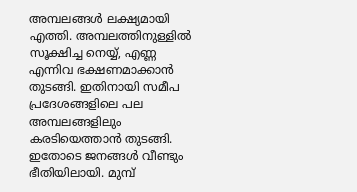അമ്പലങ്ങൾ ലക്ഷ്യമായി എത്തി. അമ്പലത്തിനുള്ളിൽ സൂക്ഷിച്ച നെയ്യ്, എണ്ണ എന്നിവ ഭക്ഷണമാക്കാൻ തുടങ്ങി. ഇതിനായി സമീപ പ്രദേശങ്ങളിലെ പല അമ്പലങ്ങളിലും കരടിയെത്താൻ തുടങ്ങി. ഇതോടെ ജനങ്ങൾ വീണ്ടും ഭീതിയിലായി. മുമ്പ്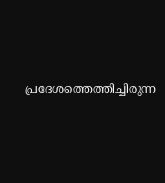പ്രദേശത്തെത്തിച്ചിരുന്ന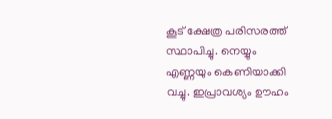കൂട് ക്ഷേത്ര പരിസരത്ത് സ്ഥാപിച്ചു. നെയ്യും എണ്ണയും കെണിയാക്കി വച്ചു. ഇപ്രാവശ്യം ഊഹം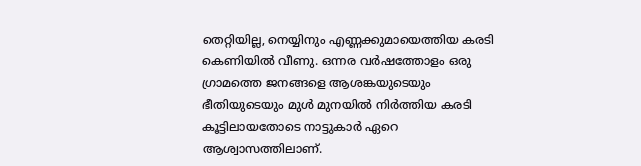തെറ്റിയില്ല, നെയ്യിനും എണ്ണക്കുമായെത്തിയ കരടി കെണിയിൽ വീണു. ഒന്നര വർഷത്തോളം ഒരു ഗ്രാമത്തെ ജനങ്ങളെ ആശങ്കയുടെയും ഭീതിയുടെയും മുൾ മുനയിൽ നിർത്തിയ കരടി കൂട്ടിലായതോടെ നാട്ടുകാർ ഏറെ ആശ്വാസത്തിലാണ്.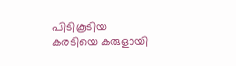പിടികൂടിയ കരടിയെ കരുളായി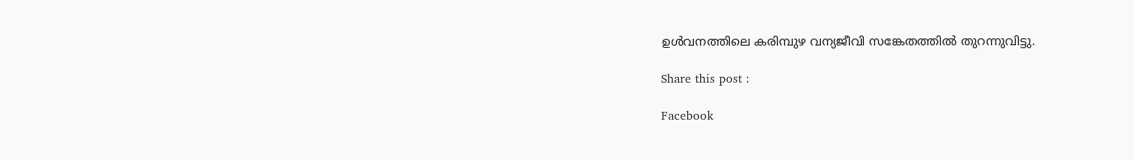ഉൾവനത്തിലെ കരിമ്പുഴ വന്യജീവി സങ്കേതത്തിൽ തുറന്നുവിട്ടു.

Share this post :

Facebook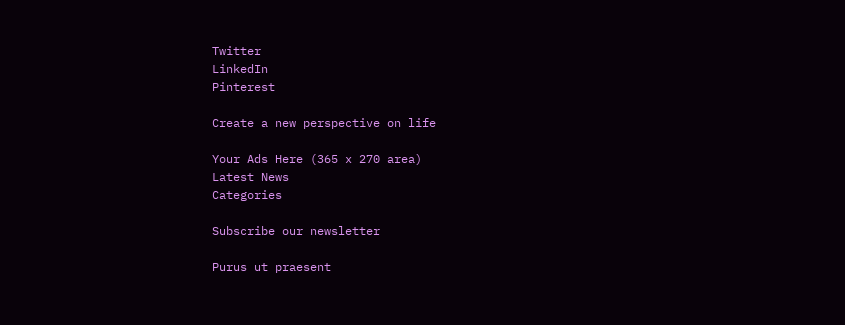Twitter
LinkedIn
Pinterest

Create a new perspective on life

Your Ads Here (365 x 270 area)
Latest News
Categories

Subscribe our newsletter

Purus ut praesent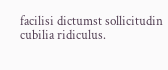facilisi dictumst sollicitudin cubilia ridiculus.